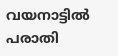വയനാട്ടിൽ പരാതി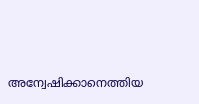അന്വേഷിക്കാനെത്തിയ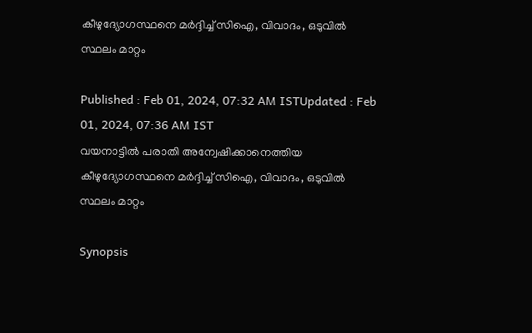കീഴുദ്യോഗസ്ഥനെ മര്‍ദ്ദിച്ച് സിഐ, വിവാദം, ഒടുവിൽ സ്ഥലം മാറ്റം

Published : Feb 01, 2024, 07:32 AM ISTUpdated : Feb 01, 2024, 07:36 AM IST
വയനാട്ടിൽ പരാതി അന്വേഷിക്കാനെത്തിയ കീഴുദ്യോഗസ്ഥനെ മര്‍ദ്ദിച്ച് സിഐ, വിവാദം, ഒടുവിൽ സ്ഥലം മാറ്റം

Synopsis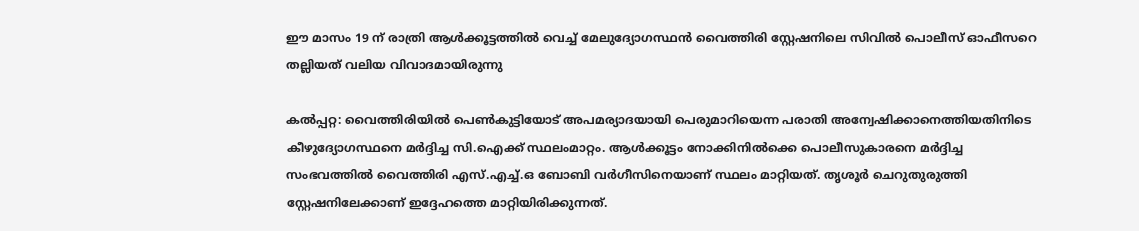ഈ മാസം 19 ന് രാത്രി ആള്‍ക്കൂട്ടത്തില്‍ വെച്ച് മേലുദ്യോഗസ്ഥന്‍ വൈത്തിരി സ്റ്റേഷനിലെ സിവില്‍ പൊലീസ് ഓഫീസറെ തല്ലിയത് വലിയ വിവാദമായിരുന്നു

കല്‍പ്പറ്റ: വൈത്തിരിയില്‍ പെണ്‍കുട്ടിയോട് അപമര്യാദയായി പെരുമാറിയെന്ന പരാതി അന്വേഷിക്കാനെത്തിയതിനിടെ കീഴുദ്യോഗസ്ഥനെ മര്‍ദ്ദിച്ച സി.ഐക്ക് സ്ഥലംമാറ്റം. ആള്‍ക്കൂട്ടം നോക്കിനില്‍ക്കെ പൊലീസുകാരനെ മര്‍ദ്ദിച്ച സംഭവത്തില്‍ വൈത്തിരി എസ്.എച്ച്.ഒ ബോബി വര്‍ഗീസിനെയാണ് സ്ഥലം മാറ്റിയത്. തൃശൂര്‍ ചെറുതുരുത്തി സ്റ്റേഷനിലേക്കാണ് ഇദ്ദേഹത്തെ മാറ്റിയിരിക്കുന്നത്.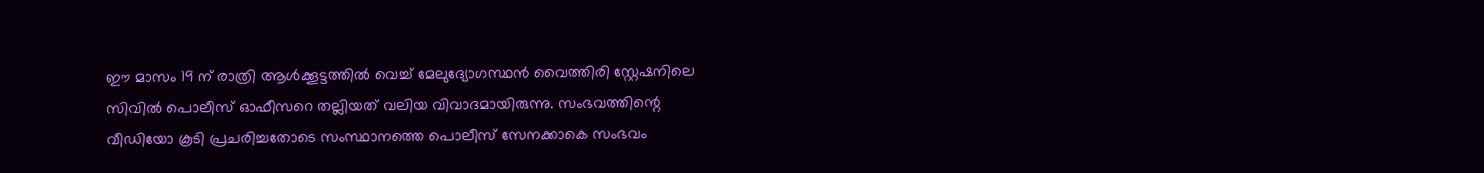ഈ മാസം 19 ന് രാത്രി ആള്‍ക്കൂട്ടത്തില്‍ വെച്ച് മേലുദ്യോഗസ്ഥന്‍ വൈത്തിരി സ്റ്റേഷനിലെ സിവില്‍ പൊലീസ് ഓഫീസറെ തല്ലിയത് വലിയ വിവാദമായിരുന്നു. സംഭവത്തിന്റെ വീഡിയോ കൂടി പ്രചരിച്ചതോടെ സംസ്ഥാനത്തെ പൊലീസ് സേനക്കാകെ സംഭവം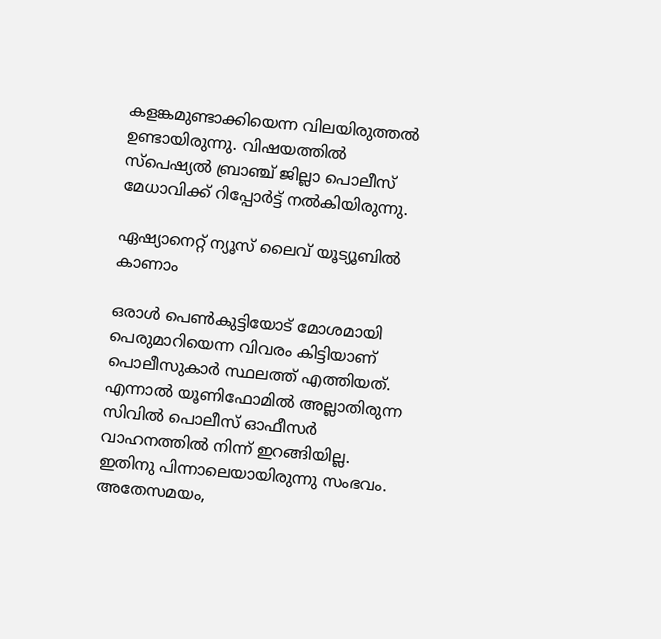കളങ്കമുണ്ടാക്കിയെന്ന വിലയിരുത്തല്‍ ഉണ്ടായിരുന്നു. വിഷയത്തില്‍ സ്‌പെഷ്യല്‍ ബ്രാഞ്ച് ജില്ലാ പൊലീസ് മേധാവിക്ക് റിപ്പോര്‍ട്ട് നല്‍കിയിരുന്നു.

ഏഷ്യാനെറ്റ് ന്യൂസ് ലൈവ് യൂട്യൂബിൽ കാണാം

ഒരാൾ പെൺകുട്ടിയോട് മോശമായി പെരുമാറിയെന്ന വിവരം കിട്ടിയാണ് പൊലീസുകാർ സ്ഥലത്ത് എത്തിയത്. എന്നാൽ യൂണിഫോമിൽ അല്ലാതിരുന്ന സിവിൽ പൊലീസ് ഓഫീസർ വാഹനത്തിൽ നിന്ന് ഇറങ്ങിയില്ല. ഇതിനു പിന്നാലെയായിരുന്നു സംഭവം. അതേസമയം,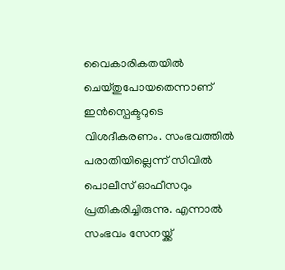വൈകാരികതയിൽ ചെയ്തുപോയതെന്നാണ് ഇൻസ്പെക്ടറുടെ വിശദീകരണം. സംഭവത്തിൽ പരാതിയില്ലെന്ന് സിവിൽ പൊലീസ് ഓഫീസറും പ്രതികരിച്ചിരുന്നു. എന്നാൽ സംഭവം സേനയ്ക്ക്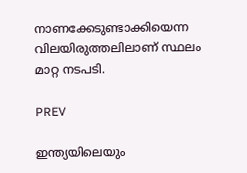നാണക്കേടുണ്ടാക്കിയെന്ന വിലയിരുത്തലിലാണ് സ്ഥലം മാറ്റ നടപടി.

PREV

ഇന്ത്യയിലെയും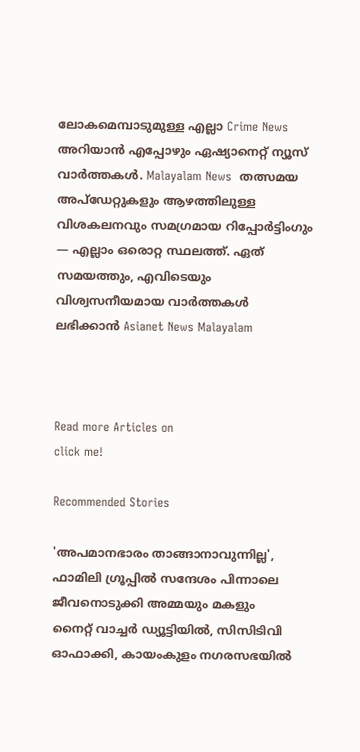ലോകമെമ്പാടുമുള്ള എല്ലാ Crime News അറിയാൻ എപ്പോഴും ഏഷ്യാനെറ്റ് ന്യൂസ് വാർത്തകൾ. Malayalam News  തത്സമയ അപ്‌ഡേറ്റുകളും ആഴത്തിലുള്ള വിശകലനവും സമഗ്രമായ റിപ്പോർട്ടിംഗും — എല്ലാം ഒരൊറ്റ സ്ഥലത്ത്. ഏത് സമയത്തും, എവിടെയും വിശ്വസനീയമായ വാർത്തകൾ ലഭിക്കാൻ Asianet News Malayalam



Read more Articles on
click me!

Recommended Stories

'അപമാനഭാരം താങ്ങാനാവുന്നില്ല', ഫാമിലി ഗ്രൂപ്പിൽ സന്ദേശം പിന്നാലെ ജീവനൊടുക്കി അമ്മയും മകളും
നൈറ്റ് വാച്ചർ ഡ്യൂട്ടിയിൽ, സിസിടിവി ഓഫാക്കി, കായംകുളം നഗരസഭയിൽ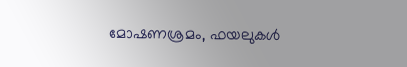മോഷണശ്രമം, ഫയലുകൾ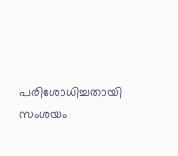പരിശോധിച്ചതായി സംശയം